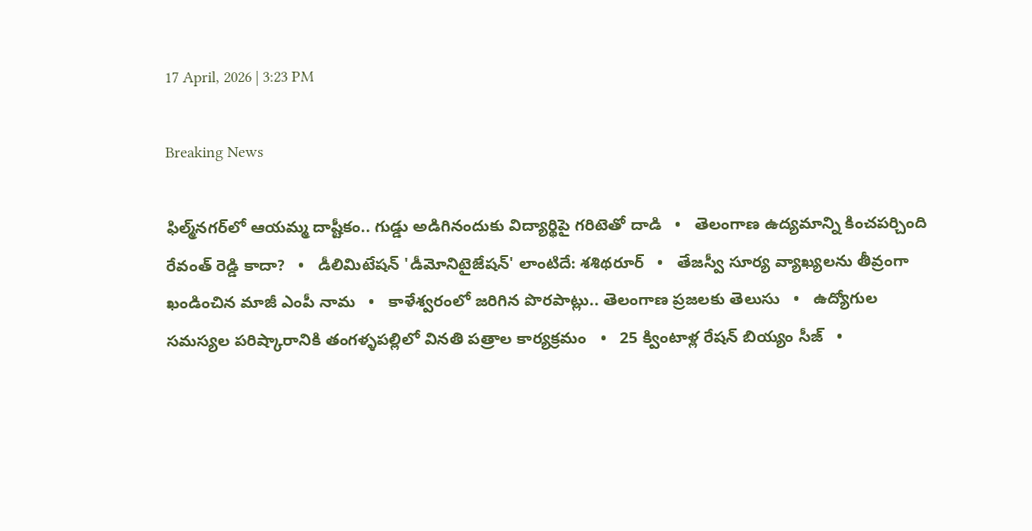17 April, 2026 | 3:23 PM

Breaking News

ఫిల్మ్‌నగర్‌లో ఆయమ్మ దాష్టీకం.. గుడ్డు అడిగినందుకు విద్యార్థిపై గరిటెతో దాడి   •   తెలంగాణ ఉద్యమాన్ని కించపర్చింది రేవంత్ రెడ్డి కాదా?   •   డీలిమిటేషన్ 'డీమోనిటైజేషన్' లాంటిదే: శశిథరూర్   •   తేజస్వీ సూర్య వ్యాఖ్యలను తీవ్రంగా ఖండించిన మాజీ ఎంపీ నామ   •   కాళేశ్వరంలో జరిగిన పొరపాట్లు.. తెలంగాణ ప్రజలకు తెలుసు   •   ఉద్యోగుల సమస్యల పరిష్కారానికి తంగళ్ళపల్లిలో వినతి పత్రాల కార్యక్రమం   •   25 క్వింటాళ్ల రేషన్ బియ్యం సీజ్   •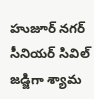హుజూర్ నగర్ సీనియర్ సివిల్ జడ్జిగా శ్యామ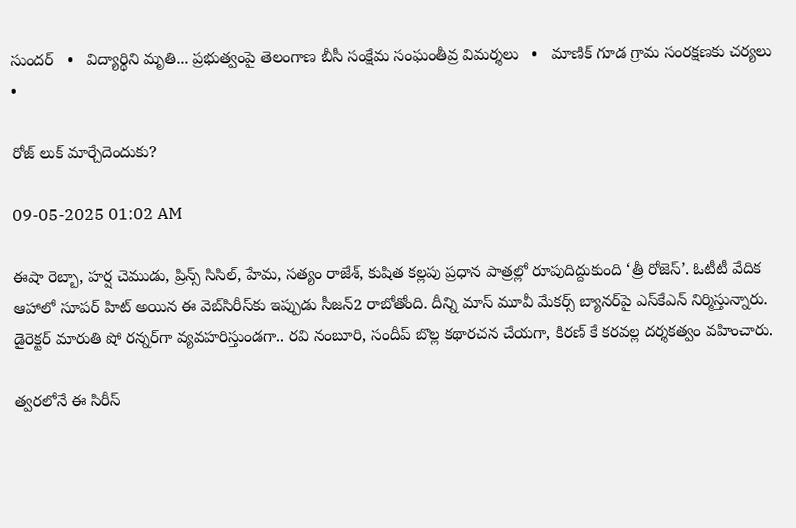సుందర్   •   విద్యార్థిని మృతి... ప్రభుత్వంపై తెలంగాణ బీసీ సంక్షేమ సంఘంతీవ్ర విమర్శలు   •   మాణిక్ గూడ గ్రామ సంరక్షణకు చర్యలు   •

రోజ్ లుక్ మార్చేదెందుకు?

09-05-2025 01:02 AM

ఈషా రెబ్బా, హర్ష చెముడు, ప్రిన్స్ సిసిల్, హేమ, సత్యం రాజేశ్, కుషిత కల్లపు ప్రధాన పాత్రల్లో రూపుదిద్దుకుంది ‘త్రీ రోజెస్’. ఓటీటీ వేదిక ఆహాలో సూపర్ హిట్ అయిన ఈ వెబ్‌సిరీస్‌కు ఇప్పుడు సీజన్2 రాబోతోంది. దీన్ని మాస్ మూవీ మేకర్స్ బ్యానర్‌పై ఎస్‌కేఎన్ నిర్మిస్తున్నారు. డైరెక్టర్ మారుతి షో రన్నర్‌గా వ్యవహరిస్తుండగా.. రవి నంబూరి, సందీప్ బొల్ల కథారచన చేయగా, కిరణ్ కే కరవల్ల దర్శకత్వం వహించారు.

త్వరలోనే ఈ సిరీస్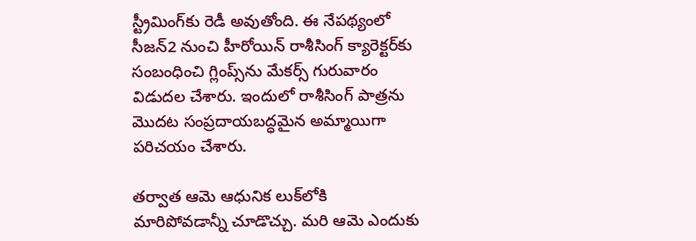స్ట్రీమింగ్‌కు రెడీ అవుతోంది. ఈ నేపథ్యంలో సీజన్2 నుంచి హీరోయిన్ రాశీసింగ్ క్యారెక్టర్‌కు సంబంధించి గ్లింప్స్‌ను మేకర్స్ గురువారం విడుదల చేశారు. ఇందులో రాశీసింగ్ పాత్రను మొదట సంప్రదాయబద్ధమైన అమ్మాయిగా పరిచయం చేశారు.

తర్వాత ఆమె ఆధునిక లుక్‌లోకి మారిపోవడాన్నీ చూడొచ్చు. మరి ఆమె ఎందుకు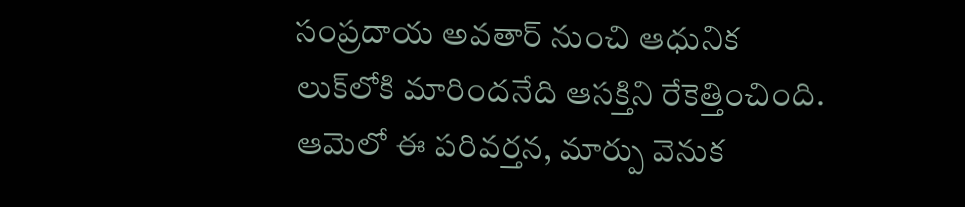సంప్రదాయ అవతార్ నుంచి ఆధునిక లుక్‌లోకి మారిందనేది ఆసక్తిని రేకెత్తించింది. ఆమెలో ఈ పరివర్తన, మార్పు వెనుక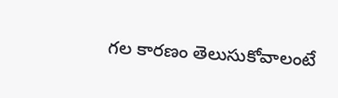గల కారణం తెలుసుకోవాలంటే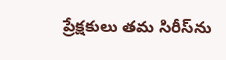ప్రేక్షకులు తమ సిరీస్‌ను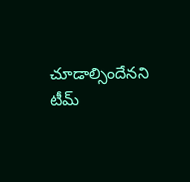చూడాల్సిందేనని టీమ్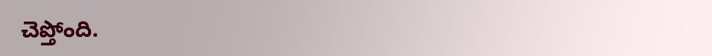చెప్తోంది.